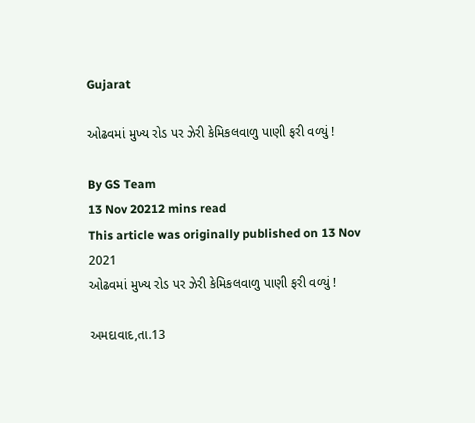Gujarat

ઓઢવમાં મુખ્ય રોડ પર ઝેરી કેમિકલવાળુ પાણી ફરી વળ્યું !

By GS Team
13 Nov 20212 mins read
This article was originally published on 13 Nov 2021
ઓઢવમાં મુખ્ય રોડ પર ઝેરી કેમિકલવાળુ પાણી ફરી વળ્યું !

અમદાવાદ,તા.13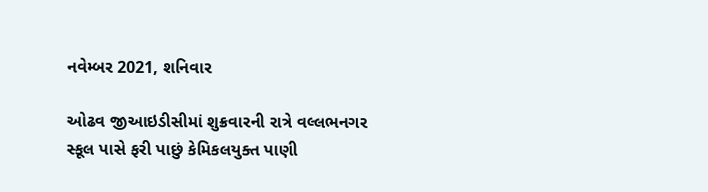નવેમ્બર 2021, શનિવાર

ઓઢવ જીઆઇડીસીમાં શુક્રવારની રાત્રે વલ્લભનગર સ્કૂલ પાસે ફરી પાછું કેમિકલયુક્ત પાણી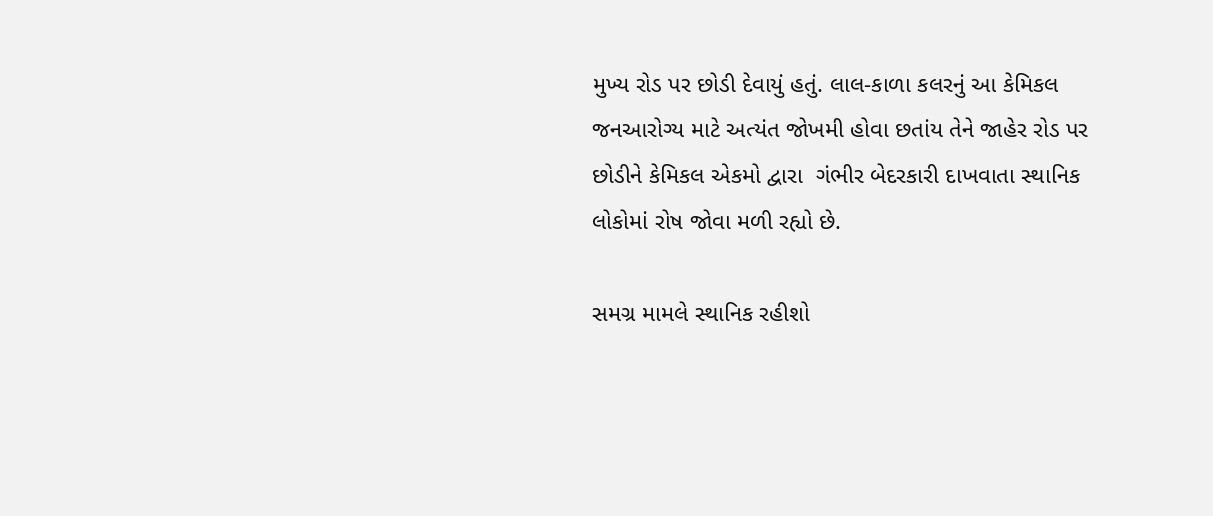મુખ્ય રોડ પર છોડી દેવાયું હતું. લાલ-કાળા કલરનું આ કેમિકલ જનઆરોગ્ય માટે અત્યંત જોખમી હોવા છતાંય તેને જાહેર રોડ પર છોડીને કેમિકલ એકમો દ્વારા  ગંભીર બેદરકારી દાખવાતા સ્થાનિક લોકોમાં રોષ જોવા મળી રહ્યો છે.

સમગ્ર મામલે સ્થાનિક રહીશો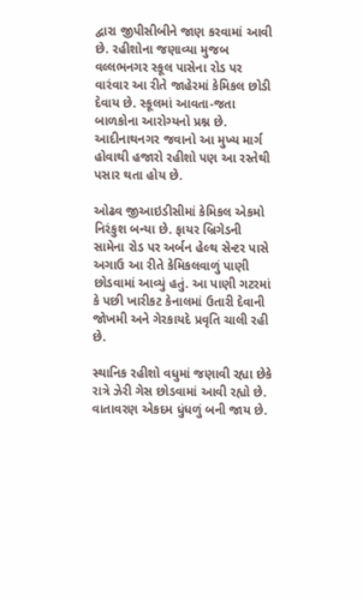દ્વારા જીપીસીબીને જાણ કરવામાં આવી છે. રહીશોના જણાવ્યા મુજબ વલ્લભનગર સ્કૂલ પાસેના રોડ પર વારંવાર આ રીતે જાહેરમાં કેમિકલ છોડી દેવાય છે. સ્કૂલમાં આવતા-જતા બાળકોના આરોગ્યનો પ્રશ્ન છે. આદીનાથનગર જવાનો આ મુખ્ય માર્ગ હોવાથી હજારો રહીશો પણ આ રસ્તેથી પસાર થતા હોય છે.

ઓઢવ જીઆઇડીસીમાં કેમિકલ એકમો નિરંકુશ બન્યા છે. ફાયર બ્રિગેડની સામેના રોડ પર અર્બન હેલ્થ સેન્ટર પાસે અગાઉ આ રીતે કેમિકલવાળું પાણી છોડવામાં આવ્યું હતું. આ પાણી ગટરમાં કે પછી ખારીકટ કેનાલમાં ઉતારી દેવાની જોખમી અને ગેરકાયદે પ્રવૃતિ ચાલી રહી છે.

સ્થાનિક રહીશો વધુમાં જણાવી રહ્યા છેકે રાત્રે ઝેરી ગેસ છોડવામાં આવી રહ્યો છે. વાતાવરણ એકદમ ધુંધળું બની જાય છે.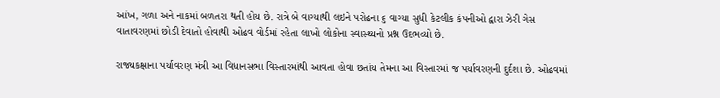આંખ, ગળા અને નાકમાં બળતરા થતી હોય છે. રાત્રે બે વાગ્યાથી લઇને પરોઢના ૬ વાગ્યા સુધી કેટલીક કંપનીઓ દ્વારા ઝેરી ગેસ વાતાવરણમાં છોડી દેવાતો હોવાથી ઓઢવ વોર્ડમાં રહેતા લાખો લોકોના સ્વાસ્થ્યનો પ્રશ્ન ઉદભવ્યો છે.

રાજ્યકક્ષાના પર્યાવરણ મંત્રી આ વિધાનસભા વિસ્તારમાંથી આવતા હોવા છતાંય તેમના આ વિસ્તારમાં જ પર્યાવરણની દુર્દશા છે. ઓઢવમાં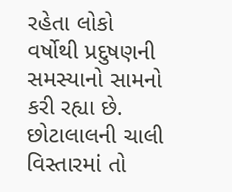રહેતા લોકો વર્ષોથી પ્રદુષણની સમસ્યાનો સામનો કરી રહ્યા છે. છોટાલાલની ચાલી વિસ્તારમાં તો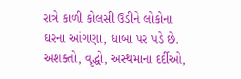રાત્રે કાળી કોલસી ઉડીને લોકોના ઘરના આંગણા, ધાબા પર પડે છે. અશક્તો, વૃદ્ધો, અસ્થમાના દર્દીઓ,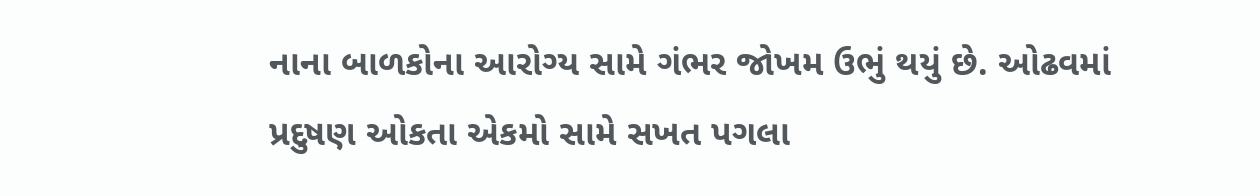નાના બાળકોના આરોગ્ય સામે ગંભર જોખમ ઉભું થયું છે. ઓઢવમાં પ્રદુષણ ઓકતા એકમો સામે સખત પગલા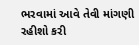ભરવામાં આવે તેવી માંગણી રહીશો કરી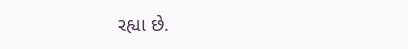રહ્યા છે.